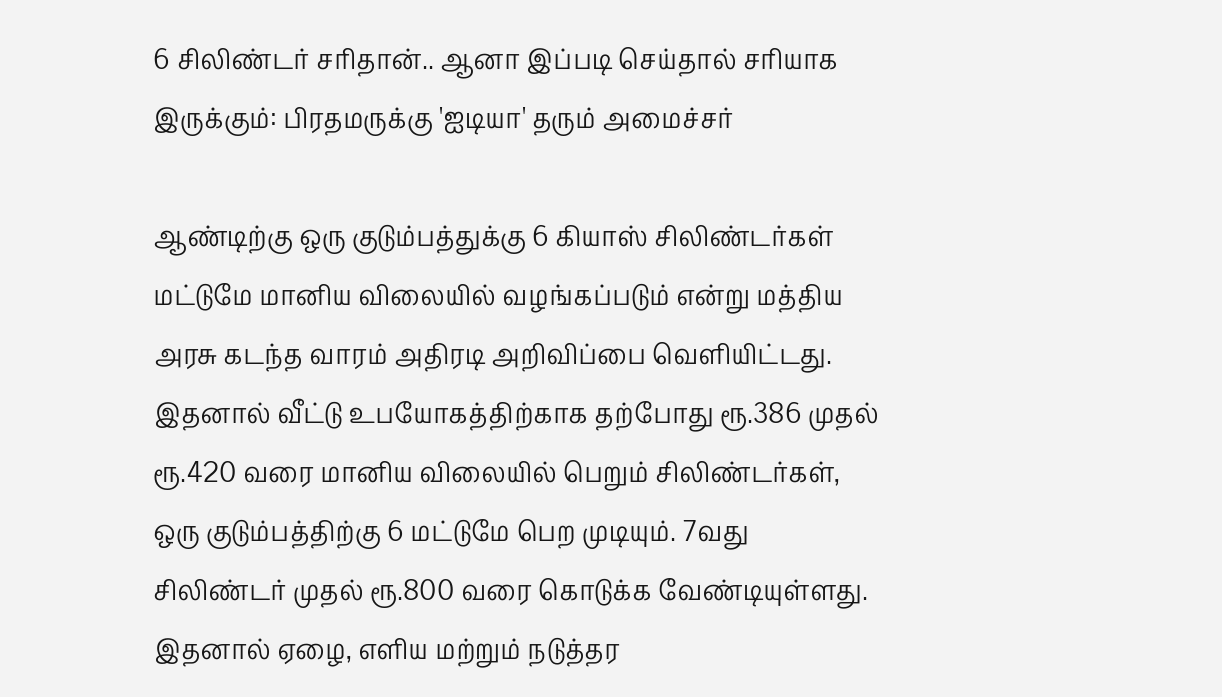6 சிலிண்டர் சரிதான்.. ஆனா இப்படி செய்தால் சரியாக இருக்கும்: பிரதமருக்கு 'ஐடியா' தரும் அமைச்சர்

ஆண்டிற்கு ஒரு குடும்பத்துக்கு 6 கியாஸ் சிலிண்டர்கள் மட்டுமே மானிய விலையில் வழங்கப்படும் என்று மத்திய அரசு கடந்த வாரம் அதிரடி அறிவிப்பை வெளியிட்டது. இதனால் வீட்டு உபயோகத்திற்காக தற்போது ரூ.386 முதல் ரூ.420 வரை மானிய விலையில் பெறும் சிலிண்டர்கள், ஒரு குடும்பத்திற்கு 6 மட்டுமே பெற முடியும். 7வது சிலிண்டர் முதல் ரூ.800 வரை கொடுக்க வேண்டியுள்ளது.
இதனால் ஏழை, எளிய மற்றும் நடுத்தர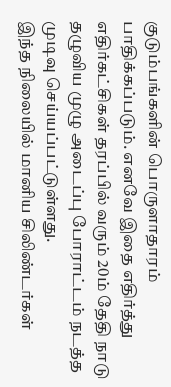குடும்பங்களின் பொருளாதாரம் பாதிக்கப்படும். எனவே இதை எதிர்த்து எதிர்கட்சிகள் தரப்பில் வரும் 20ம் தேதி நாடு தழுவிய முழு அடைப்பு போராட்டம் நடத்த முடிவு செய்யப்பட்டுள்ளது.
இந்த நிலையில் மானிய சிலிண்டர்கள்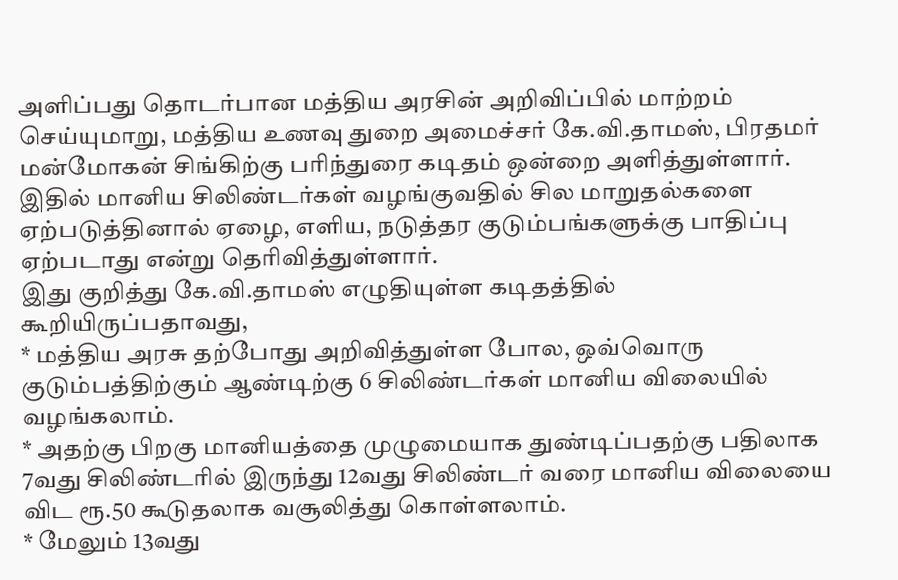அளிப்பது தொடர்பான மத்திய அரசின் அறிவிப்பில் மாற்றம் செய்யுமாறு, மத்திய உணவு துறை அமைச்சர் கே.வி.தாமஸ், பிரதமர் மன்மோகன் சிங்கிற்கு பரிந்துரை கடிதம் ஒன்றை அளித்துள்ளார். இதில் மானிய சிலிண்டர்கள் வழங்குவதில் சில மாறுதல்களை ஏற்படுத்தினால் ஏழை, எளிய, நடுத்தர குடும்பங்களுக்கு பாதிப்பு ஏற்படாது என்று தெரிவித்துள்ளார்.
இது குறித்து கே.வி.தாமஸ் எழுதியுள்ள கடிதத்தில் கூறியிருப்பதாவது,
* மத்திய அரசு தற்போது அறிவித்துள்ள போல, ஒவ்வொரு குடும்பத்திற்கும் ஆண்டிற்கு 6 சிலிண்டர்கள் மானிய விலையில் வழங்கலாம்.
* அதற்கு பிறகு மானியத்தை முழுமையாக துண்டிப்பதற்கு பதிலாக 7வது சிலிண்டரில் இருந்து 12வது சிலிண்டர் வரை மானிய விலையை விட ரூ.50 கூடுதலாக வசூலித்து கொள்ளலாம்.
* மேலும் 13வது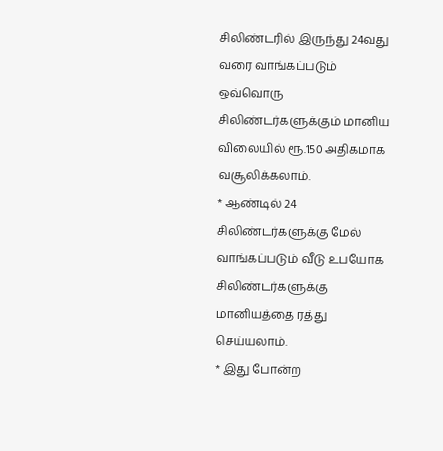சிலிண்டரில் இருந்து 24வது வரை வாங்கப்படும் ஒவ்வொரு சிலிண்டர்களுக்கும் மானிய விலையில் ரூ.150 அதிகமாக வசூலிக்கலாம்.
* ஆண்டில் 24 சிலிண்டர்களுக்கு மேல் வாங்கப்படும் வீடு உபயோக சிலிண்டர்களுக்கு மானியத்தை ரத்து செய்யலாம்.
* இது போன்ற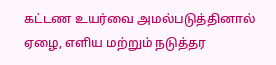கட்டண உயர்வை அமல்படுத்தினால் ஏழை, எளிய மற்றும் நடுத்தர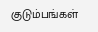குடும்பங்கள்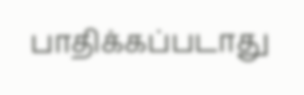பாதிக்கப்படாது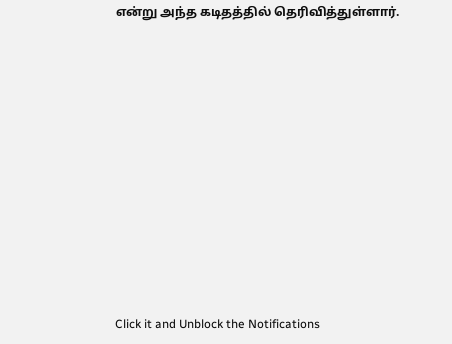என்று அந்த கடிதத்தில் தெரிவித்துள்ளார்.












Click it and Unblock the Notifications